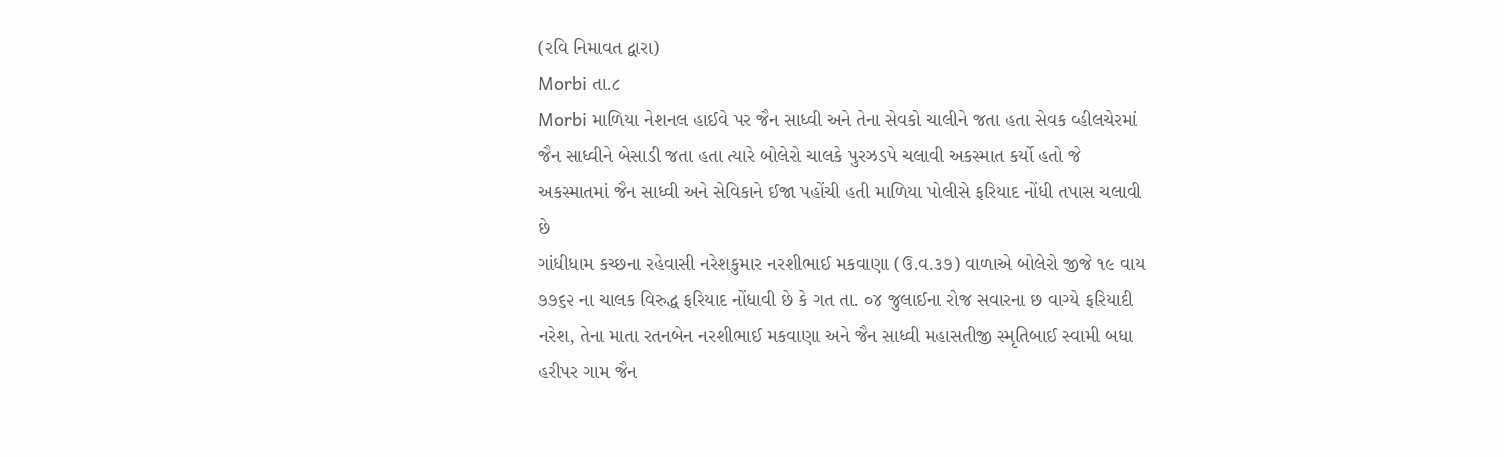(રવિ નિમાવત દ્વારા)
Morbi તા.૮
Morbi માળિયા નેશનલ હાઈવે પર જૈન સાધ્વી અને તેના સેવકો ચાલીને જતા હતા સેવક વ્હીલચેરમાં જૈન સાધ્વીને બેસાડી જતા હતા ત્યારે બોલેરો ચાલકે પુરઝડપે ચલાવી અકસ્માત કર્યો હતો જે અકસ્માતમાં જૈન સાધ્વી અને સેવિકાને ઈજા પહોંચી હતી માળિયા પોલીસે ફરિયાદ નોંધી તપાસ ચલાવી છે
ગાંધીધામ કચ્છના રહેવાસી નરેશકુમાર નરશીભાઈ મકવાણા (ઉ.વ.૩૭) વાળાએ બોલેરો જીજે ૧૯ વાય ૭૭૬૨ ના ચાલક વિરુદ્ધ ફરિયાદ નોંધાવી છે કે ગત તા. ૦૪ જુલાઈના રોજ સવારના છ વાગ્યે ફરિયાદી નરેશ, તેના માતા રતનબેન નરશીભાઈ મકવાણા અને જૈન સાધ્વી મહાસતીજી સ્મૃતિબાઈ સ્વામી બધા હરીપર ગામ જૈન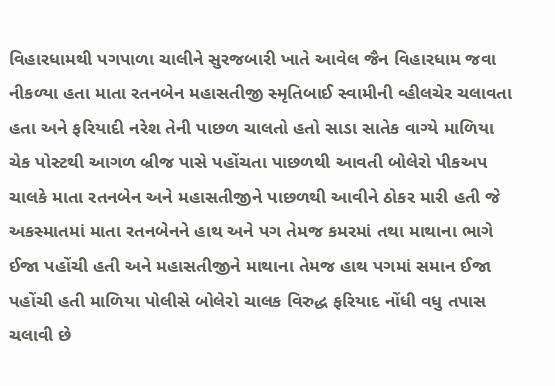વિહારધામથી પગપાળા ચાલીને સુરજબારી ખાતે આવેલ જૈન વિહારધામ જવા નીકળ્યા હતા માતા રતનબેન મહાસતીજી સ્મૃતિબાઈ સ્વામીની વ્હીલચેર ચલાવતા હતા અને ફરિયાદી નરેશ તેની પાછળ ચાલતો હતો સાડા સાતેક વાગ્યે માળિયા ચેક પોસ્ટથી આગળ બ્રીજ પાસે પહોંચતા પાછળથી આવતી બોલેરો પીકઅપ ચાલકે માતા રતનબેન અને મહાસતીજીને પાછળથી આવીને ઠોકર મારી હતી જે અકસ્માતમાં માતા રતનબેનને હાથ અને પગ તેમજ કમરમાં તથા માથાના ભાગે ઈજા પહોંચી હતી અને મહાસતીજીને માથાના તેમજ હાથ પગમાં સમાન ઈજા પહોંચી હતી માળિયા પોલીસે બોલેરો ચાલક વિરુદ્ધ ફરિયાદ નોંધી વધુ તપાસ ચલાવી છે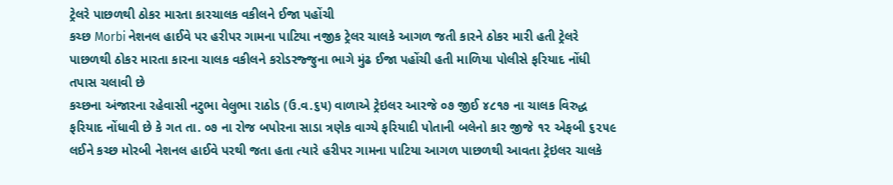ટ્રેલરે પાછળથી ઠોકર મારતા કારચાલક વકીલને ઈજા પહોંચી
કચ્છ Morbi નેશનલ હાઈવે પર હરીપર ગામના પાટિયા નજીક ટ્રેલર ચાલકે આગળ જતી કારને ઠોકર મારી હતી ટ્રેલરે પાછળથી ઠોકર મારતા કારના ચાલક વકીલને કરોડરજ્જુના ભાગે મુંઢ ઈજા પહોંચી હતી માળિયા પોલીસે ફરિયાદ નોંધી તપાસ ચલાવી છે
કચ્છના અંજારના રહેવાસી નટુભા વેલુભા રાઠોડ (ઉ.વ.૬૫) વાળાએ ટ્રેઇલર આરજે ૦૭ જીઈ ૪૮૧૭ ના ચાલક વિરુદ્ધ ફરિયાદ નોંધાવી છે કે ગત તા. ૦૭ ના રોજ બપોરના સાડા ત્રણેક વાગ્યે ફરિયાદી પોતાની બલેનો કાર જીજે ૧૨ એફબી ૬૨૫૯ લઈને કચ્છ મોરબી નેશનલ હાઈવે પરથી જતા હતા ત્યારે હરીપર ગામના પાટિયા આગળ પાછળથી આવતા ટ્રેઇલર ચાલકે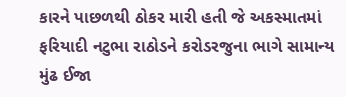કારને પાછળથી ઠોકર મારી હતી જે અકસ્માતમાં ફરિયાદી નટુભા રાઠોડને કરોડરજુના ભાગે સામાન્ય મુંઢ ઈજા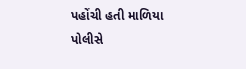પહોંચી હતી માળિયા પોલીસે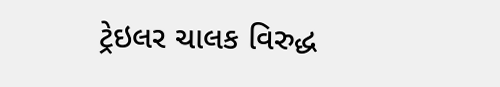ટ્રેઇલર ચાલક વિરુદ્ધ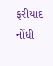ફરીયાદ નોંધી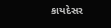કાયદેસર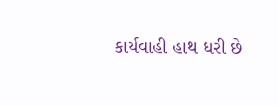કાર્યવાહી હાથ ધરી છે